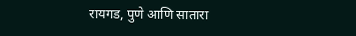रायगड, पुणे आणि सातारा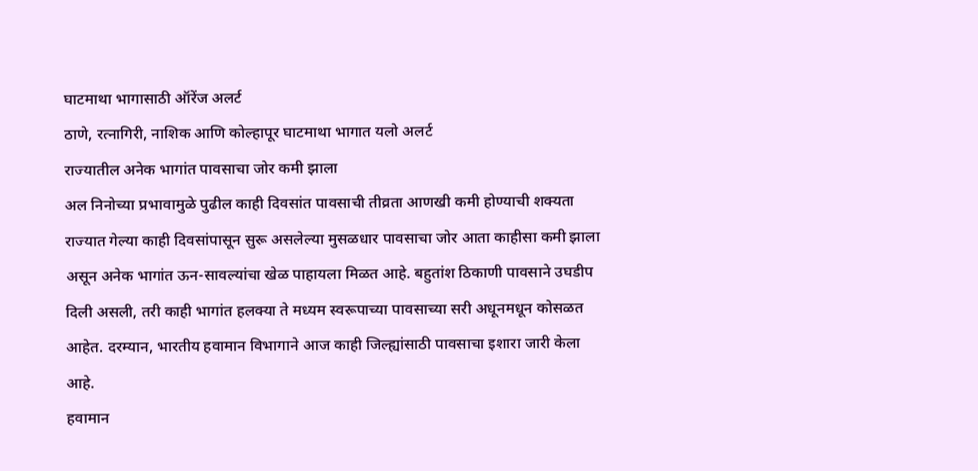घाटमाथा भागासाठी ऑरेंज अलर्ट
ठाणे, रत्नागिरी, नाशिक आणि कोल्हापूर घाटमाथा भागात यलो अलर्ट
राज्यातील अनेक भागांत पावसाचा जोर कमी झाला
अल निनोच्या प्रभावामुळे पुढील काही दिवसांत पावसाची तीव्रता आणखी कमी होण्याची शक्यता
राज्यात गेल्या काही दिवसांपासून सुरू असलेल्या मुसळधार पावसाचा जोर आता काहीसा कमी झाला असून अनेक भागांत ऊन-सावल्यांचा खेळ पाहायला मिळत आहे. बहुतांश ठिकाणी पावसाने उघडीप दिली असली, तरी काही भागांत हलक्या ते मध्यम स्वरूपाच्या पावसाच्या सरी अधूनमधून कोसळत आहेत. दरम्यान, भारतीय हवामान विभागाने आज काही जिल्ह्यांसाठी पावसाचा इशारा जारी केला आहे.
हवामान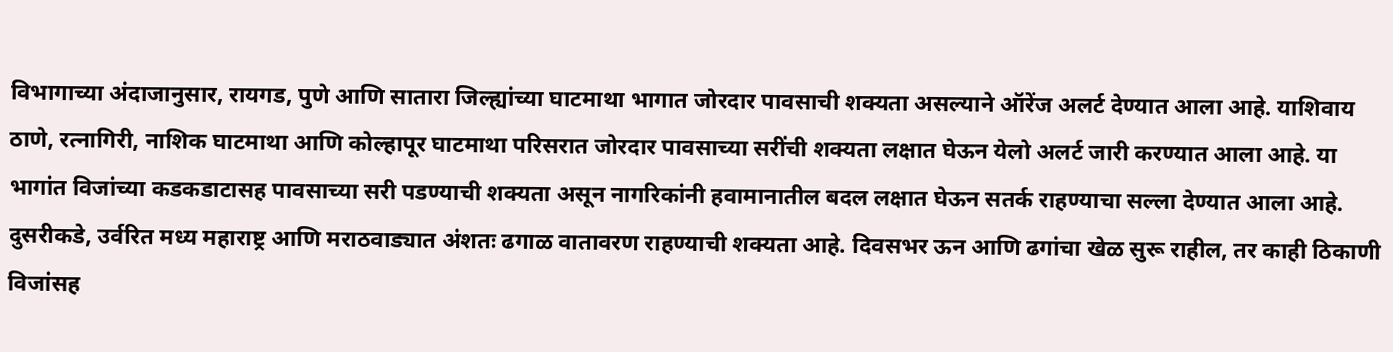विभागाच्या अंदाजानुसार, रायगड, पुणे आणि सातारा जिल्ह्यांच्या घाटमाथा भागात जोरदार पावसाची शक्यता असल्याने ऑरेंज अलर्ट देण्यात आला आहे. याशिवाय ठाणे, रत्नागिरी, नाशिक घाटमाथा आणि कोल्हापूर घाटमाथा परिसरात जोरदार पावसाच्या सरींची शक्यता लक्षात घेऊन येलो अलर्ट जारी करण्यात आला आहे. या भागांत विजांच्या कडकडाटासह पावसाच्या सरी पडण्याची शक्यता असून नागरिकांनी हवामानातील बदल लक्षात घेऊन सतर्क राहण्याचा सल्ला देण्यात आला आहे.
दुसरीकडे, उर्वरित मध्य महाराष्ट्र आणि मराठवाड्यात अंशतः ढगाळ वातावरण राहण्याची शक्यता आहे. दिवसभर ऊन आणि ढगांचा खेळ सुरू राहील, तर काही ठिकाणी विजांसह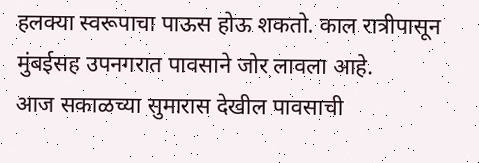हलक्या स्वरूपाचा पाऊस होऊ शकतो. काल रात्रीपासून मुंबईसह उपनगरात पावसाने जोर लावला आहे.
आज सकाळच्या सुमारास देखील पावसाची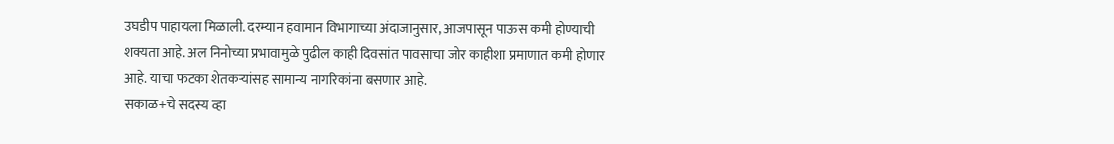उघडीप पाहायला मिळाली. दरम्यान हवामान विभागाच्या अंदाजानुसार, आजपासून पाऊस कमी होण्याची शक्यता आहे. अल निनोच्या प्रभावामुळे पुढील काही दिवसांत पावसाचा जोर काहीशा प्रमाणात कमी होणार आहे. याचा फटका शेतकऱ्यांसह सामान्य नागरिकांना बसणार आहे.
सकाळ+चे सदस्य व्हा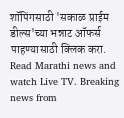शॉपिंगसाठी 'सकाळ प्राईम डील्स'च्या भन्नाट ऑफर्स पाहण्यासाठी क्लिक करा.
Read Marathi news and watch Live TV. Breaking news from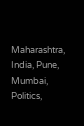Maharashtra, India, Pune, Mumbai, Politics,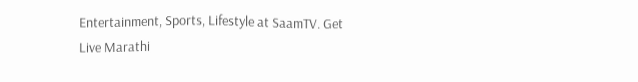Entertainment, Sports, Lifestyle at SaamTV. Get Live Marathi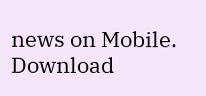news on Mobile. Download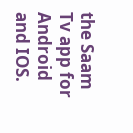the Saam Tv app for Android and IOS.